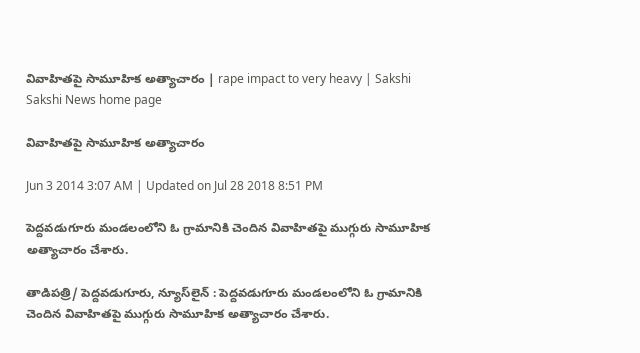వివాహితపై సామూహిక అత్యాచారం | rape impact to very heavy | Sakshi
Sakshi News home page

వివాహితపై సామూహిక అత్యాచారం

Jun 3 2014 3:07 AM | Updated on Jul 28 2018 8:51 PM

పెద్దవడుగూరు మండలంలోని ఓ గ్రామానికి చెందిన వివాహితపై ముగ్గురు సామూహిక అత్యాచారం చేశారు.

తాడిపత్రి/ పెద్దవడుగూరు, న్యూస్‌లైన్ : పెద్దవడుగూరు మండలంలోని ఓ గ్రామానికి చెందిన వివాహితపై ముగ్గురు సామూహిక అత్యాచారం చేశారు.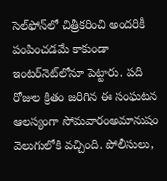సెల్‌ఫోన్‌లో చిత్రీకరించి అందరికీ పంపించడమే కాకుండా ఇంటర్‌నెట్‌లోనూ పెట్టారు. పది రోజుల క్రితం జరిగిన ఈ సంఘటన ఆలస్యంగా సోమవారంఅమానుషం వెలుగులోకి వచ్చింది. పోలీసులు,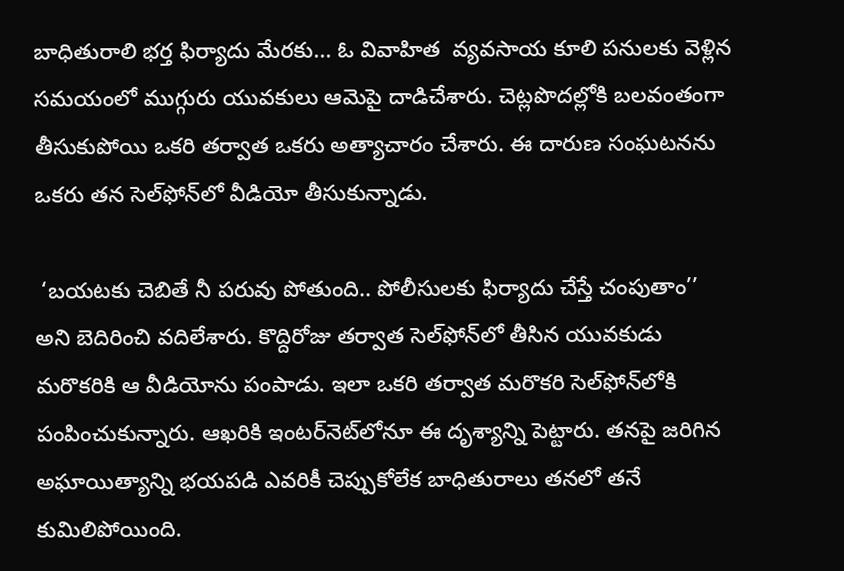బాధితురాలి భర్త ఫిర్యాదు మేరకు... ఓ వివాహిత  వ్యవసాయ కూలి పనులకు వెళ్లిన సమయంలో ముగ్గురు యువకులు ఆమెపై దాడిచేశారు. చెట్లపొదల్లోకి బలవంతంగా తీసుకుపోయి ఒకరి తర్వాత ఒకరు అత్యాచారం చేశారు. ఈ దారుణ సంఘటనను ఒకరు తన సెల్‌ఫోన్‌లో వీడియో తీసుకున్నాడు.

 ‘బయటకు చెబితే నీ పరువు పోతుంది.. పోలీసులకు ఫిర్యాదు చేస్తే చంపుతాం’’ అని బెదిరించి వదిలేశారు. కొద్దిరోజు తర్వాత సెల్‌ఫోన్‌లో తీసిన యువకుడు మరొకరికి ఆ వీడియోను పంపాడు. ఇలా ఒకరి తర్వాత మరొకరి సెల్‌ఫోన్‌లోకి పంపించుకున్నారు. ఆఖరికి ఇంటర్‌నెట్‌లోనూ ఈ దృశ్యాన్ని పెట్టారు. తనపై జరిగిన అఘాయిత్యాన్ని భయపడి ఎవరికీ చెప్పుకోలేక బాధితురాలు తనలో తనే కుమిలిపోయింది.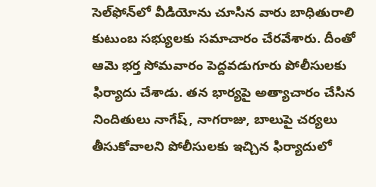సెల్‌ఫోన్‌లో వీడియోను చూసిన వారు బాధితురాలి కుటుంబ సభ్యులకు సమాచారం చేరవేశారు. దీంతో ఆమె భర్త సోమవారం పెద్దవడుగూరు పోలీసులకు ఫిర్యాదు చేశాడు. తన భార్యపై అత్యాచారం చేసిన నిందితులు నాగేష్, నాగరాజు, బాలుపై చర్యలు తీసుకోవాలని పోలీసులకు ఇచ్చిన ఫిర్యాదులో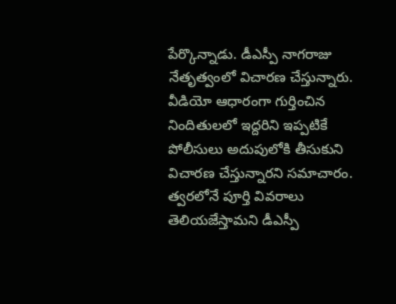పేర్కొన్నాడు. డీఎస్పీ నాగరాజు నేతృత్వంలో విచారణ చేస్తున్నారు. వీడియో ఆధారంగా గుర్తించిన నిందితులలో ఇద్దరిని ఇప్పటికే పోలీసులు అదుపులోకి తీసుకుని విచారణ చేస్తున్నారని సమాచారం. త్వరలోనే పూర్తి వివరాలు తెలియజేస్తామని డీఎస్పీ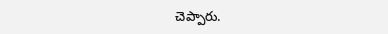చెప్పారు.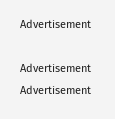Advertisement

Advertisement
Advertisement